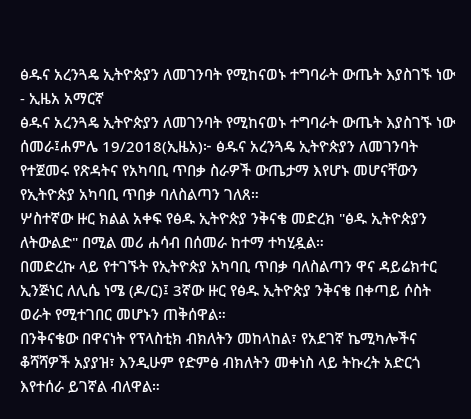ፅዱና አረንጓዴ ኢትዮጵያን ለመገንባት የሚከናወኑ ተግባራት ውጤት እያስገኙ ነው - ኢዜአ አማርኛ
ፅዱና አረንጓዴ ኢትዮጵያን ለመገንባት የሚከናወኑ ተግባራት ውጤት እያስገኙ ነው
ሰመራ፤ሐምሌ 19/2018(ኢዜአ)፦ ፅዱና አረንጓዴ ኢትዮጵያን ለመገንባት የተጀመሩ የጽዳትና የአካባቢ ጥበቃ ስራዎች ውጤታማ እየሆኑ መሆናቸውን የኢትዮጵያ አካባቢ ጥበቃ ባለስልጣን ገለጸ።
ሦስተኛው ዙር ክልል አቀፍ የፅዱ ኢትዮጵያ ንቅናቄ መድረክ "ፅዱ ኢትዮጵያን ለትውልድ" በሚል መሪ ሐሳብ በሰመራ ከተማ ተካሂዷል።
በመድረኩ ላይ የተገኙት የኢትዮጵያ አካባቢ ጥበቃ ባለስልጣን ዋና ዳይሬክተር ኢንጅነር ለሊሴ ነሜ (ዶ/ር)፤ 3ኛው ዙር የፅዱ ኢትዮጵያ ንቅናቄ በቀጣይ ሶስት ወራት የሚተገበር መሆኑን ጠቅሰዋል።
በንቅናቄው በዋናነት የፕላስቲክ ብክለትን መከላከል፣ የአደገኛ ኬሚካሎችና ቆሻሻዎች አያያዝ፣ እንዲሁም የድምፅ ብክለትን መቀነስ ላይ ትኩረት አድርጎ እየተሰራ ይገኛል ብለዋል።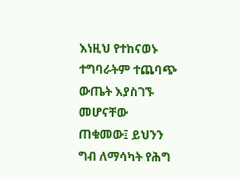እነዚህ የተከናወኑ ተግባራትም ተጨባጭ ውጤት እያስገኙ መሆናቸው ጠቁመው፤ ይህንን ግብ ለማሳካት የሕግ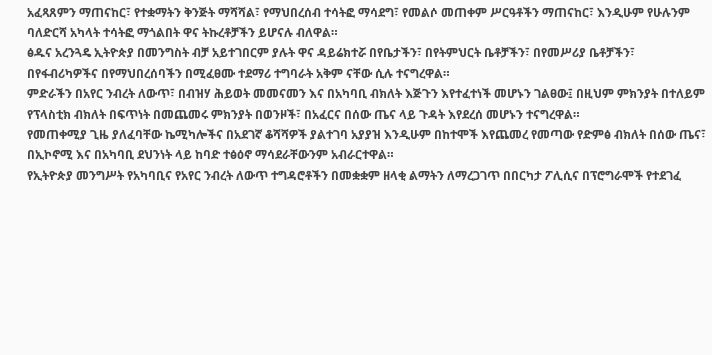አፈጻጸምን ማጠናከር፣ የተቋማትን ቅንጅት ማሻሻል፣ የማህበረሰብ ተሳትፎ ማሳደግ፣ የመልሶ መጠቀም ሥርዓቶችን ማጠናከር፣ እንዲሁም የሁሉንም ባለድርሻ አካላት ተሳትፎ ማጎልበት ዋና ትኩረቶቻችን ይሆናሉ ብለዋል።
ፅዱና አረንጓዴ ኢትዮጵያ በመንግስት ብቻ አይተገበርም ያሉት ዋና ዳይሬክተሯ በየቤታችን፣ በየትምህርት ቤቶቻችን፣ በየመሥሪያ ቤቶቻችን፣ በየፋብሪካዎችና በየማህበረሰባችን በሚፈፀሙ ተደማሪ ተግባራት አቅም ናቸው ሲሉ ተናግረዋል።
ምድራችን በአየር ንብረት ለውጥ፣ በብዝሃ ሕይወት መመናመን እና በአካባቢ ብክለት እጅጉን እየተፈተነች መሆኑን ገልፀው፤ በዚህም ምክንያት በተለይም የፕላስቲክ ብክለት በፍጥነት በመጨመሩ ምክንያት በወንዞች፣ በአፈርና በሰው ጤና ላይ ጉዳት እየደረሰ መሆኑን ተናግረዋል።
የመጠቀሚያ ጊዜ ያለፈባቸው ኬሚካሎችና በአደገኛ ቆሻሻዎች ያልተገባ አያያዝ እንዲሁም በከተሞች እየጨመረ የመጣው የድምፅ ብክለት በሰው ጤና፣ በኢኮኖሚ እና በአካባቢ ደህንነት ላይ ከባድ ተፅዕኖ ማሳደራቸውንም አብራርተዋል።
የኢትዮጵያ መንግሥት የአካባቢና የአየር ንብረት ለውጥ ተግዳሮቶችን በመቋቋም ዘላቂ ልማትን ለማረጋገጥ በበርካታ ፖሊሲና በፕሮግራሞች የተደገፈ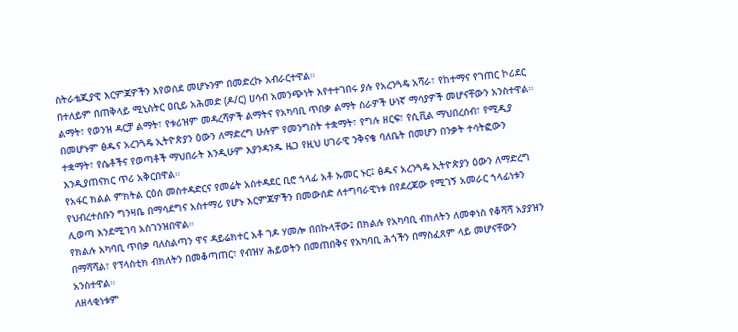ስትራቴጂያዊ እርምጃዎችን እየወሰደ መሆኑንም በመድረኩ አብራርተዋል።
በተለይም በጠቅላይ ሚኒስትር ዐቢይ አሕመድ (ዶ/ር) ሀሳብ አመንጭነት እየተተገበሩ ያሉ የአረንጓዴ አሻራ፣ የከተማና የገጠር ኮሪደር ልማት፣ የወንዝ ዳርቻ ልማት፣ የቱሪዝም መዳረሻዎች ልማትና የአካባቢ ጥበቃ ልማት ስራዎች ሁነኛ ማሳያዎች መሆናቸውን አንስተዋል።
በመሆኑም ፅዱና አረንጓዴ ኢትዮጵያን ዕውን ለማድረግ ሁሉም የመንግስት ተቋማት፣ የግሉ ዘርፍ፣ የሲቪል ማህበረሰብ፣ የሚዲያ ተቋማት፣ የሴቶችና የወጣቶች ማህበራት እንዲሁም እያንዳንዱ ዜጋ የዚህ ሀገራዊ ንቅናቄ ባለቤት በመሆን በንቃት ተሳትፎውን እንዲያጠናክር ጥሪ አቅርበዋል።
የአፋር ክልል ምክትል ርዕሰ መስተዳድርና የመሬት አስተዳደር ቢሮ ኀላፊ አቶ ኡመር ኑር፤ ፅዱና አረንጓዴ ኢትዮጵያን ዕውን ለማድረግ የህብረተሰቡን ግንዛቤ በማሳደግና አስተማሪ የሆኑ እርምጃዎችን በመውሰድ ለተግባራዊነቱ በየደረጃው የሚገኝ አመራር ኀላፊነቱን ሊወጣ እንደሚገባ አስገንዝበዋል።
የክልሉ አካባቢ ጥበቃ ባለስልጣን ዋና ዳይሬክተር አቶ ገዶ ሃመሎ በበኩላቸው፤ በክልሉ የአካባቢ ብክለትን ለመቀነስ የቆሻሻ አያያዝን በማሻሻል፣ የፕላስቲክ ብክለትን በመቆጣጠር፣ የብዝሃ ሕይወትን በመጠበቅና የአካባቢ ሕጎችን በማስፈጸም ላይ መሆናቸውን አንስተዋል።
ለዘላቂነቱም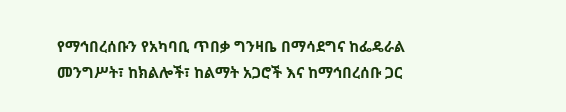የማኅበረሰቡን የአካባቢ ጥበቃ ግንዛቤ በማሳደግና ከፌዴራል መንግሥት፣ ከክልሎች፣ ከልማት አጋሮች እና ከማኅበረሰቡ ጋር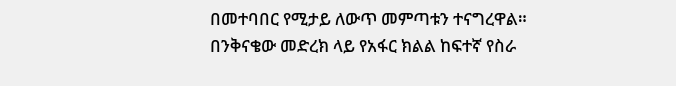በመተባበር የሚታይ ለውጥ መምጣቱን ተናግረዋል።
በንቅናቄው መድረክ ላይ የአፋር ክልል ከፍተኛ የስራ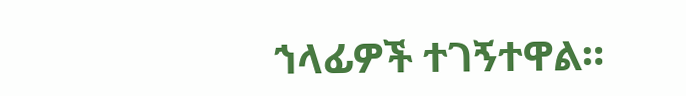ኀላፊዎች ተገኝተዋል።